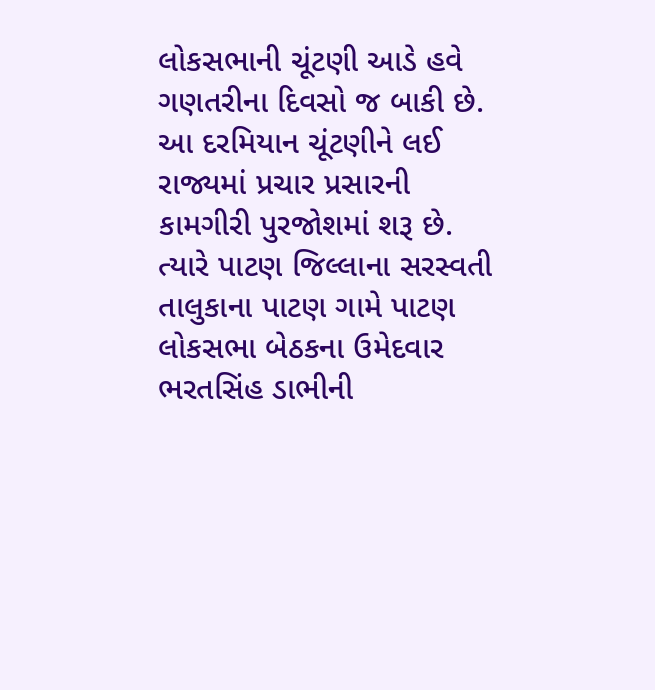લોકસભાની ચૂંટણી આડે હવે ગણતરીના દિવસો જ બાકી છે. આ દરમિયાન ચૂંટણીને લઈ રાજ્યમાં પ્રચાર પ્રસારની કામગીરી પુરજોશમાં શરૂ છે. ત્યારે પાટણ જિલ્લાના સરસ્વતી તાલુકાના પાટણ ગામે પાટણ લોકસભા બેઠકના ઉમેદવાર ભરતસિંહ ડાભીની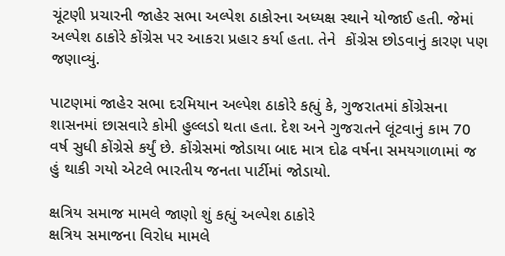ચૂંટણી પ્રચારની જાહેર સભા અલ્પેશ ઠાકોરના અધ્યક્ષ સ્થાને યોજાઈ હતી. જેમાં અલ્પેશ ઠાકોરે કોંગ્રેસ પર આકરા પ્રહાર કર્યા હતા. તેને  કોંગ્રેસ છોડવાનું કારણ પણ જણાવ્યું.

પાટણમાં જાહેર સભા દરમિયાન અલ્પેશ ઠાકોરે કહ્યું કે, ગુજરાતમાં કોંગ્રેસના શાસનમાં છાસવારે કોમી હુલ્લડો થતા હતા. દેશ અને ગુજરાતને લૂંટવાનું કામ 70 વર્ષ સુધી કોંગ્રેસે કર્યું છે. કોંગ્રેસમાં જોડાયા બાદ માત્ર દોઢ વર્ષના સમયગાળામાં જ હું થાકી ગયો એટલે ભારતીય જનતા પાર્ટીમાં જોડાયો.

ક્ષત્રિય સમાજ મામલે જાણો શું કહ્યું અલ્પેશ ઠાકોરે
ક્ષત્રિય સમાજના વિરોધ મામલે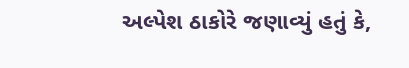અલ્પેશ ઠાકોરે જણાવ્યું હતું કે,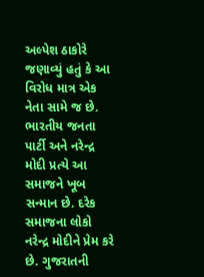અલ્પેશ ઠાકોરે જણાવ્યું હતું કે આ વિરોધ માત્ર એક નેતા સામે જ છે. ભારતીય જનતા પાર્ટી અને નરેન્દ્ર મોદી પ્રત્યે આ સમાજને ખૂબ સન્માન છે. દરેક સમાજના લોકો નરેન્દ્ર મોદીને પ્રેમ કરે છે. ગુજરાતની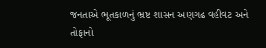જનતાએ ભૂતકાળનું ભ્રષ્ટ શાસન અણગઢ વહીવટ અને તોફાનો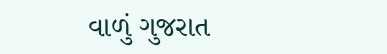વાળું ગુજરાત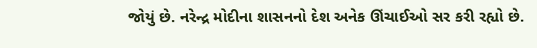જોયું છે. નરેન્દ્ર મોદીના શાસનનો દેશ અનેક ઊંચાઈઓ સર કરી રહ્યો છે.